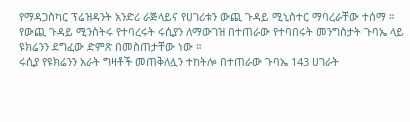የማዳጋስካር ፕሬዝዳንት አንድሪ ራጅላይና የሀገሪቱን ውጪ ጉዳይ ሚኒስተር ማባረራቸው ተሰማ ።
የውጪ ጉዳይ ሚንስትሩ የተባረሩት ሩሲያን ለማውገዝ በተጠራው የተባበሩት መንግስታት ጉባኤ ላይ ዩክሬንን ደግፈው ድምጽ በመስጠታቸው ነው ።
ሩሲያ የዩክሬንን አራት ግዛቶች መጠቅለሏን ተከትሎ በተጠራው ጉባኤ 143 ሀገራት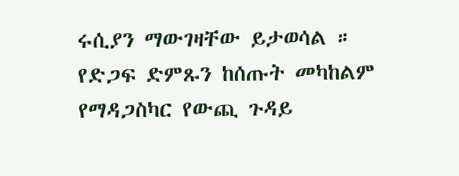ሩሲያን ማውገዛቸው ይታወሳል ።
የድጋፍ ድምጹን ከሰጡት መካከልም የማዳጋስካር የውጪ ጉዳይ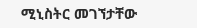ሚኒስትር መገኘታቸው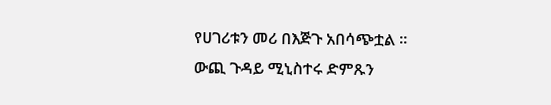የሀገሪቱን መሪ በእጅጉ አበሳጭቷል ።
ውጪ ጉዳይ ሚኒስተሩ ድምጹን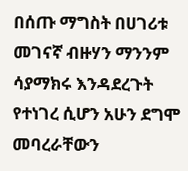በሰጡ ማግስት በሀገሪቱ መገናኛ ብዙሃን ማንንም ሳያማክሩ እንዳደረጉት የተነገረ ሲሆን አሁን ደግሞ መባረራቸውን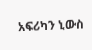አፍሪካን ኒውስ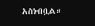አስነብቧል።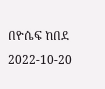በዮሴፍ ከበደ
2022-10-20